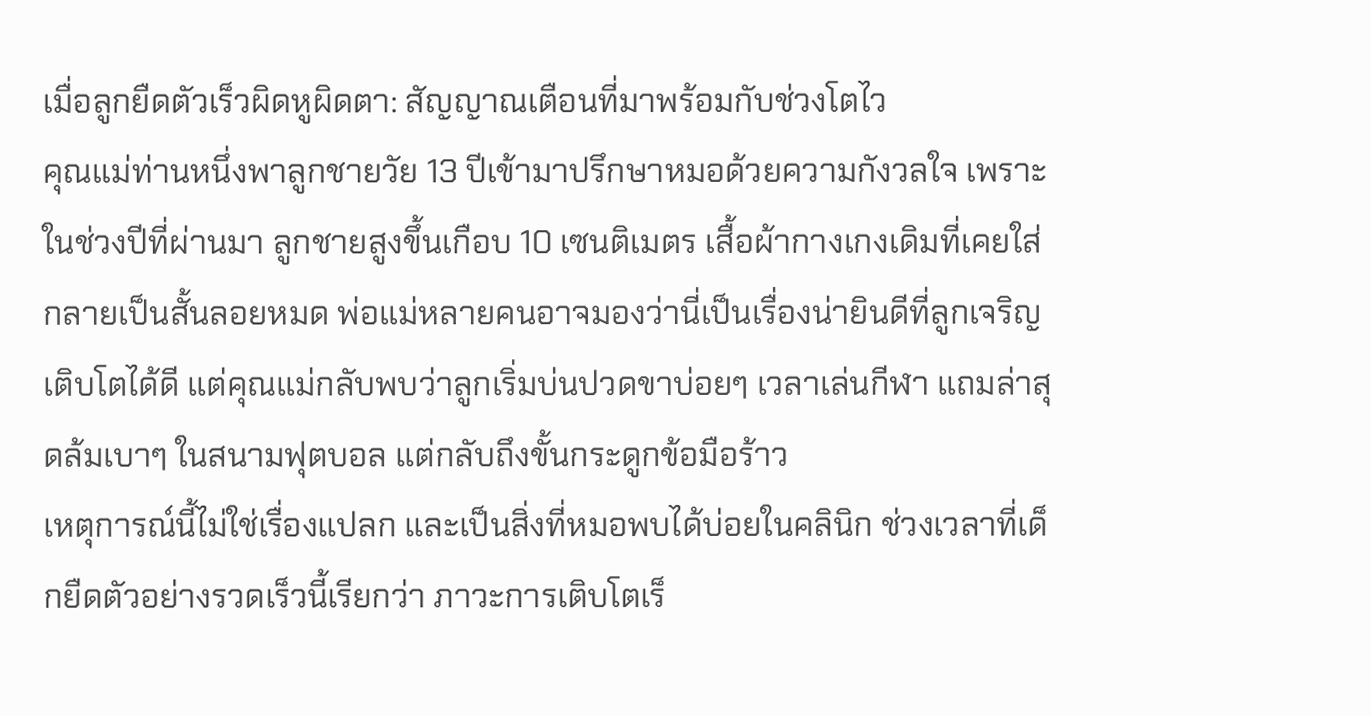เมื่อลูกยืดตัวเร็วผิดหูผิดตา: สัญญาณเตือนที่มาพร้อมกับช่วงโตไว
คุณแม่ท่านหนึ่งพาลูกชายวัย 13 ปีเข้ามาปรึกษาหมอด้วยความกังวลใจ เพราะในช่วงปีที่ผ่านมา ลูกชายสูงขึ้นเกือบ 10 เซนติเมตร เสื้อผ้ากางเกงเดิมที่เคยใส่กลายเป็นสั้นลอยหมด พ่อแม่หลายคนอาจมองว่านี่เป็นเรื่องน่ายินดีที่ลูกเจริญเติบโตได้ดี แต่คุณแม่กลับพบว่าลูกเริ่มบ่นปวดขาบ่อยๆ เวลาเล่นกีฬา แถมล่าสุดล้มเบาๆ ในสนามฟุตบอล แต่กลับถึงขั้นกระดูกข้อมือร้าว
เหตุการณ์นี้ไม่ใช่เรื่องแปลก และเป็นสิ่งที่หมอพบได้บ่อยในคลินิก ช่วงเวลาที่เด็กยืดตัวอย่างรวดเร็วนี้เรียกว่า ภาวะการเติบโตเร็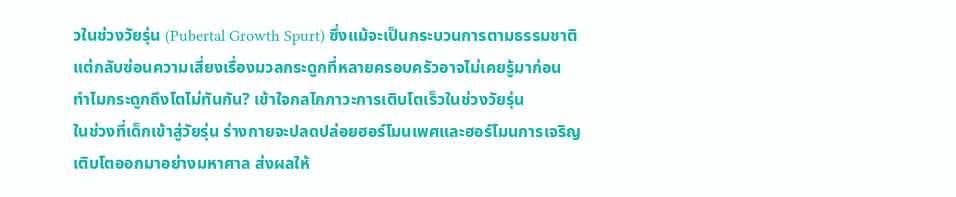วในช่วงวัยรุ่น (Pubertal Growth Spurt) ซึ่งแม้จะเป็นกระบวนการตามธรรมชาติ แต่กลับซ่อนความเสี่ยงเรื่องมวลกระดูกที่หลายครอบครัวอาจไม่เคยรู้มาก่อน
ทำไมกระดูกถึงโตไม่ทันกัน? เข้าใจกลไกภาวะการเติบโตเร็วในช่วงวัยรุ่น
ในช่วงที่เด็กเข้าสู่วัยรุ่น ร่างกายจะปลดปล่อยฮอร์โมนเพศและฮอร์โมนการเจริญเติบโตออกมาอย่างมหาศาล ส่งผลให้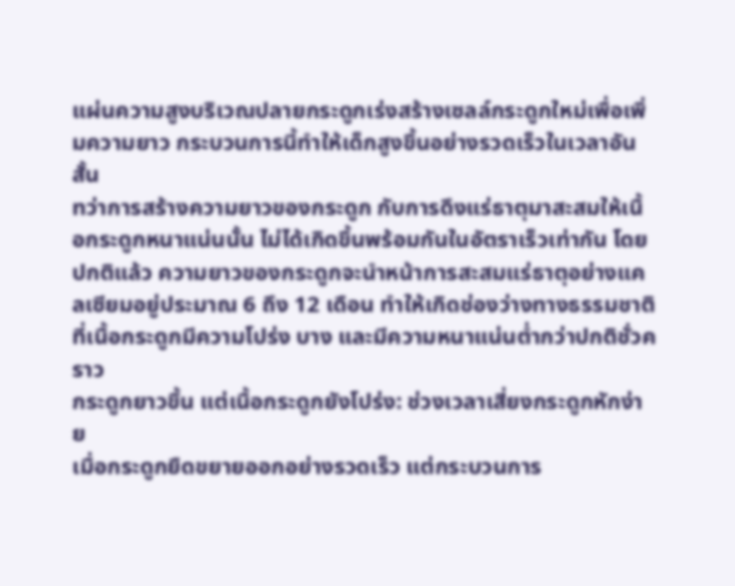แผ่นความสูงบริเวณปลายกระดูกเร่งสร้างเซลล์กระดูกใหม่เพื่อเพิ่มความยาว กระบวนการนี้ทำให้เด็กสูงขึ้นอย่างรวดเร็วในเวลาอันสั้น
ทว่าการสร้างความยาวของกระดูก กับการดึงแร่ธาตุมาสะสมให้เนื้อกระดูกหนาแน่นนั้น ไม่ได้เกิดขึ้นพร้อมกันในอัตราเร็วเท่ากัน โดยปกติแล้ว ความยาวของกระดูกจะนำหน้าการสะสมแร่ธาตุอย่างแคลเซียมอยู่ประมาณ 6 ถึง 12 เดือน ทำให้เกิดช่องว่างทางธรรมชาติที่เนื้อกระดูกมีความโปร่ง บาง และมีความหนาแน่นต่ำกว่าปกติชั่วคราว
กระดูกยาวขึ้น แต่เนื้อกระดูกยังโปร่ง: ช่วงเวลาเสี่ยงกระดูกหักง่าย
เมื่อกระดูกยืดขยายออกอย่างรวดเร็ว แต่กระบวนการ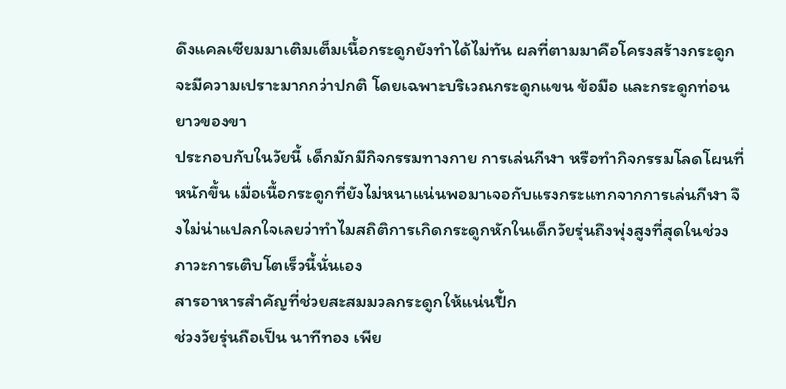ดึงแคลเซียมมาเติมเต็มเนื้อกระดูกยังทำได้ไม่ทัน ผลที่ตามมาคือโครงสร้างกระดูกจะมีความเปราะมากกว่าปกติ โดยเฉพาะบริเวณกระดูกแขน ข้อมือ และกระดูกท่อนยาวของขา
ประกอบกับในวัยนี้ เด็กมักมีกิจกรรมทางกาย การเล่นกีฬา หรือทำกิจกรรมโลดโผนที่หนักขึ้น เมื่อเนื้อกระดูกที่ยังไม่หนาแน่นพอมาเจอกับแรงกระแทกจากการเล่นกีฬา จึงไม่น่าแปลกใจเลยว่าทำไมสถิติการเกิดกระดูกหักในเด็กวัยรุ่นถึงพุ่งสูงที่สุดในช่วงภาวะการเติบโตเร็วนี้นั่นเอง
สารอาหารสำคัญที่ช่วยสะสมมวลกระดูกให้แน่นปึ้ก
ช่วงวัยรุ่นถือเป็น นาทีทอง เพีย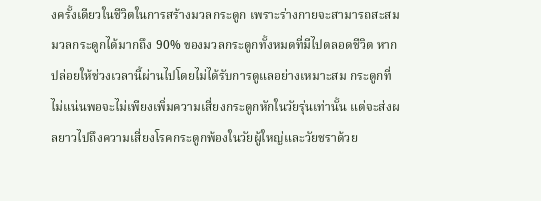งครั้งเดียวในชีวิตในการสร้างมวลกระดูก เพราะร่างกายจะสามารถสะสมมวลกระดูกได้มากถึง 90% ของมวลกระดูกทั้งหมดที่มีไปตลอดชีวิต หากปล่อยให้ช่วงเวลานี้ผ่านไปโดยไม่ได้รับการดูแลอย่างเหมาะสม กระดูกที่ไม่แน่นพอจะไม่เพียงเพิ่มความเสี่ยงกระดูกหักในวัยรุ่นเท่านั้น แต่จะส่งผลยาวไปถึงความเสี่ยงโรคกระดูกพ้องในวัยผู้ใหญ่และวัยชราด้วย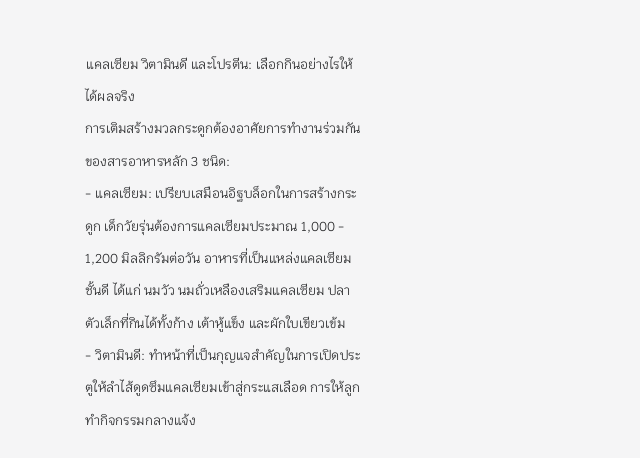แคลเซียม วิตามินดี และโปรตีน: เลือกกินอย่างไรให้ได้ผลจริง
การเติมสร้างมวลกระดูกต้องอาศัยการทำงานร่วมกันของสารอาหารหลัก 3 ชนิด:
- แคลเซียม: เปรียบเสมือนอิฐบล็อกในการสร้างกระดูก เด็กวัยรุ่นต้องการแคลเซียมประมาณ 1,000 - 1,200 มิลลิกรัมต่อวัน อาหารที่เป็นแหล่งแคลเซียมชั้นดี ได้แก่ นมวัว นมถั่วเหลืองเสริมแคลเซียม ปลาตัวเล็กที่กินได้ทั้งก้าง เต้าหู้แข็ง และผักใบเขียวเข้ม
- วิตามินดี: ทำหน้าที่เป็นกุญแจสำคัญในการเปิดประตูให้ลำไส้ดูดซึมแคลเซียมเข้าสู่กระแสเลือด การให้ลูกทำกิจกรรมกลางแจ้ง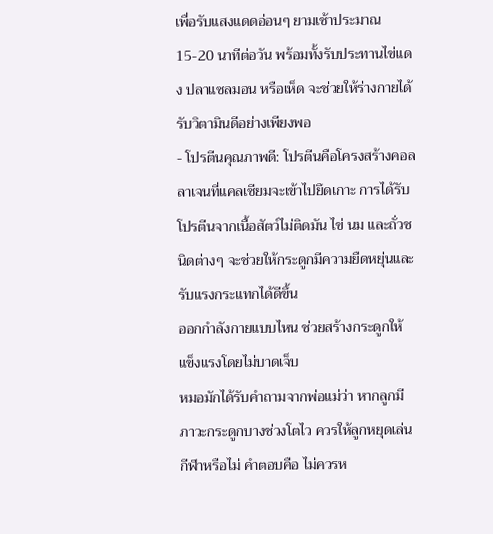เพื่อรับแสงแดดอ่อนๆ ยามเช้าประมาณ 15-20 นาทีต่อวัน พร้อมทั้งรับประทานไข่แดง ปลาแซลมอน หรือเห็ด จะช่วยให้ร่างกายได้รับวิตามินดีอย่างเพียงพอ
- โปรตีนคุณภาพดี: โปรตีนคือโครงสร้างคอลลาเจนที่แคลเซียมจะเข้าไปยึดเกาะ การได้รับโปรตีนจากเนื้อสัตว์ไม่ติดมัน ไข่ นม และถั่วชนิดต่างๆ จะช่วยให้กระดูกมีความยืดหยุ่นและรับแรงกระแทกได้ดีขึ้น
ออกกำลังกายแบบไหน ช่วยสร้างกระดูกให้แข็งแรงโดยไม่บาดเจ็บ
หมอมักได้รับคำถามจากพ่อแม่ว่า หากลูกมีภาวะกระดูกบางช่วงโตไว ควรให้ลูกหยุดเล่นกีฬาหรือไม่ คำตอบคือ ไม่ควรห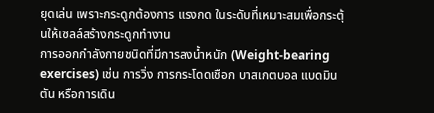ยุดเล่น เพราะกระดูกต้องการ แรงกด ในระดับที่เหมาะสมเพื่อกระตุ้นให้เซลล์สร้างกระดูกทำงาน
การออกกำลังกายชนิดที่มีการลงน้ำหนัก (Weight-bearing exercises) เช่น การวิ่ง การกระโดดเชือก บาสเกตบอล แบดมินตัน หรือการเดิน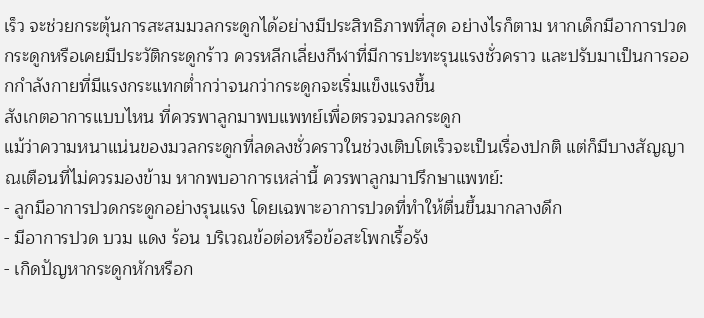เร็ว จะช่วยกระตุ้นการสะสมมวลกระดูกได้อย่างมีประสิทธิภาพที่สุด อย่างไรก็ตาม หากเด็กมีอาการปวดกระดูกหรือเคยมีประวัติกระดูกร้าว ควรหลีกเลี่ยงกีฬาที่มีการปะทะรุนแรงชั่วคราว และปรับมาเป็นการออกกำลังกายที่มีแรงกระแทกต่ำกว่าจนกว่ากระดูกจะเริ่มแข็งแรงขึ้น
สังเกตอาการแบบไหน ที่ควรพาลูกมาพบแพทย์เพื่อตรวจมวลกระดูก
แม้ว่าความหนาแน่นของมวลกระดูกที่ลดลงชั่วคราวในช่วงเติบโตเร็วจะเป็นเรื่องปกติ แต่ก็มีบางสัญญาณเตือนที่ไม่ควรมองข้าม หากพบอาการเหล่านี้ ควรพาลูกมาปรึกษาแพทย์:
- ลูกมีอาการปวดกระดูกอย่างรุนแรง โดยเฉพาะอาการปวดที่ทำให้ตื่นขึ้นมากลางดึก
- มีอาการปวด บวม แดง ร้อน บริเวณข้อต่อหรือข้อสะโพกเรื้อรัง
- เกิดปัญหากระดูกหักหรือก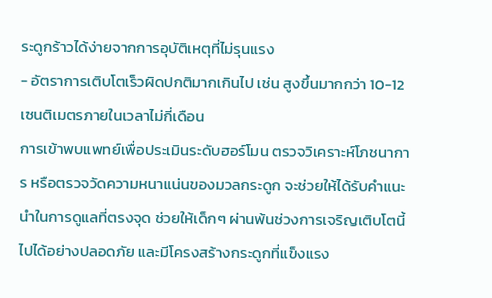ระดูกร้าวได้ง่ายจากการอุบัติเหตุที่ไม่รุนแรง
- อัตราการเติบโตเร็วผิดปกติมากเกินไป เช่น สูงขึ้นมากกว่า 10-12 เซนติเมตรภายในเวลาไม่กี่เดือน
การเข้าพบแพทย์เพื่อประเมินระดับฮอร์โมน ตรวจวิเคราะห์โภชนาการ หรือตรวจวัดความหนาแน่นของมวลกระดูก จะช่วยให้ได้รับคำแนะนำในการดูแลที่ตรงจุด ช่วยให้เด็กๆ ผ่านพ้นช่วงการเจริญเติบโตนี้ไปได้อย่างปลอดภัย และมีโครงสร้างกระดูกที่แข็งแรง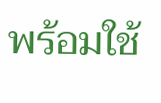พร้อมใช้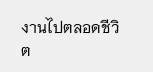งานไปตลอดชีวิต